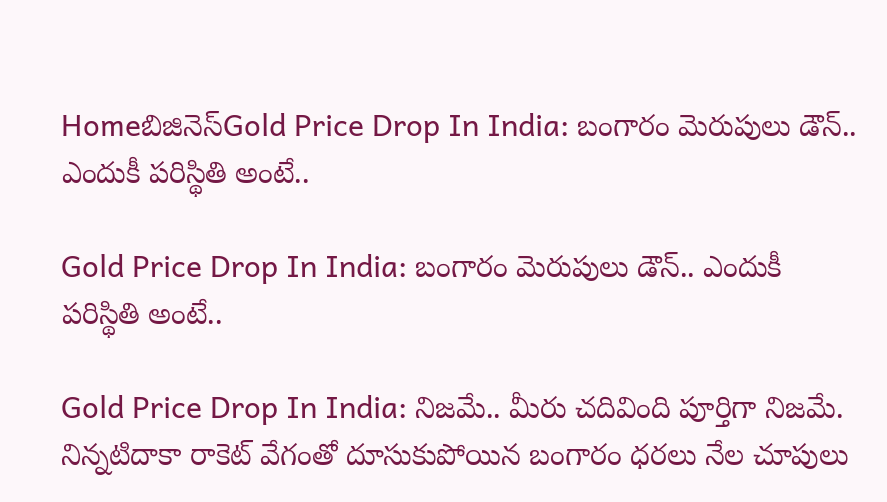Homeబిజినెస్Gold Price Drop In India: బంగారం మెరుపులు డౌన్.. ఎందుకీ పరిస్థితి అంటే..

Gold Price Drop In India: బంగారం మెరుపులు డౌన్.. ఎందుకీ పరిస్థితి అంటే..

Gold Price Drop In India: నిజమే.. మీరు చదివింది పూర్తిగా నిజమే. నిన్నటిదాకా రాకెట్ వేగంతో దూసుకుపోయిన బంగారం ధరలు నేల చూపులు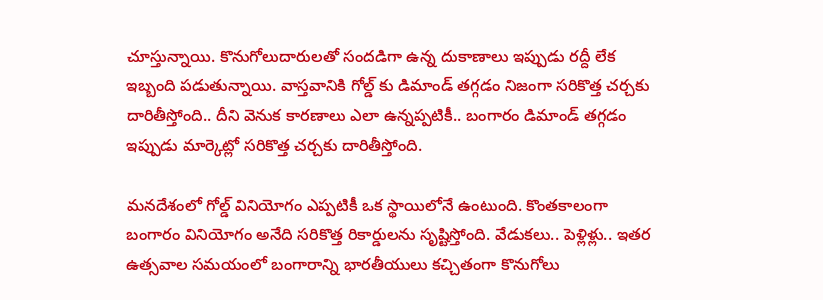చూస్తున్నాయి. కొనుగోలుదారులతో సందడిగా ఉన్న దుకాణాలు ఇప్పుడు రద్దీ లేక ఇబ్బంది పడుతున్నాయి. వాస్తవానికి గోల్డ్ కు డిమాండ్ తగ్గడం నిజంగా సరికొత్త చర్చకు దారితీస్తోంది.. దీని వెనుక కారణాలు ఎలా ఉన్నప్పటికీ.. బంగారం డిమాండ్ తగ్గడం ఇప్పుడు మార్కెట్లో సరికొత్త చర్చకు దారితీస్తోంది.

మనదేశంలో గోల్డ్ వినియోగం ఎప్పటికీ ఒక స్థాయిలోనే ఉంటుంది. కొంతకాలంగా బంగారం వినియోగం అనేది సరికొత్త రికార్డులను సృష్టిస్తోంది. వేడుకలు.. పెళ్లిళ్లు.. ఇతర ఉత్సవాల సమయంలో బంగారాన్ని భారతీయులు కచ్చితంగా కొనుగోలు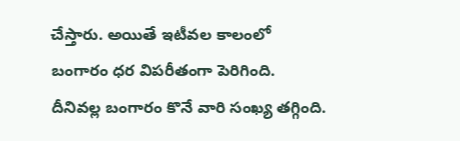చేస్తారు. అయితే ఇటీవల కాలంలో బంగారం ధర విపరీతంగా పెరిగింది. దీనివల్ల బంగారం కొనే వారి సంఖ్య తగ్గింది.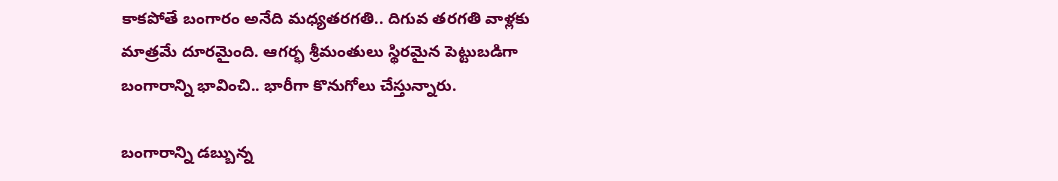కాకపోతే బంగారం అనేది మధ్యతరగతి.. దిగువ తరగతి వాళ్లకు మాత్రమే దూరమైంది. ఆగర్భ శ్రీమంతులు స్థిరమైన పెట్టుబడిగా బంగారాన్ని భావించి.. భారీగా కొనుగోలు చేస్తున్నారు.

బంగారాన్ని డబ్బున్న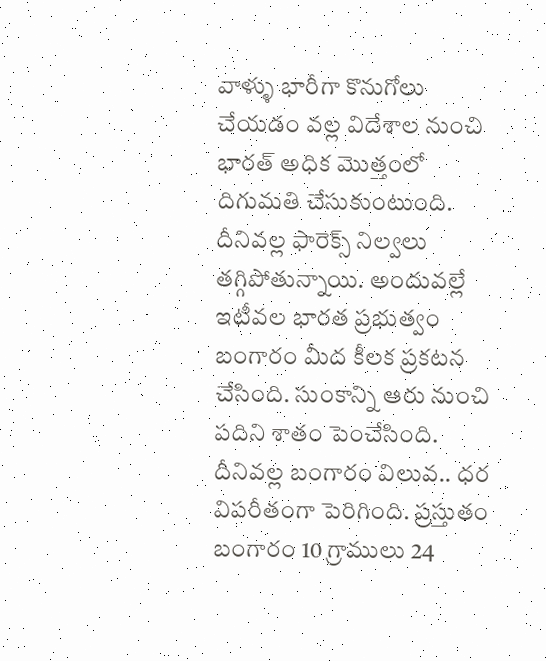వాళ్ళు భారీగా కొనుగోలు చేయడం వల్ల విదేశాల నుంచి భారత్ అధిక మొత్తంలో దిగుమతి చేసుకుంటుంది. దీనివల్ల ఫారెక్స్ నిల్వలు తగ్గిపోతున్నాయి. అందువల్లే ఇటీవల భారత ప్రభుత్వం బంగారం మీద కీలక ప్రకటన చేసింది. సుంకాన్ని ఆరు నుంచి పదిని శాతం పెంచేసింది. దీనివల్ల బంగారం విలువ.. ధర విపరీతంగా పెరిగింది. ప్రస్తుతం బంగారం 10 గ్రాములు 24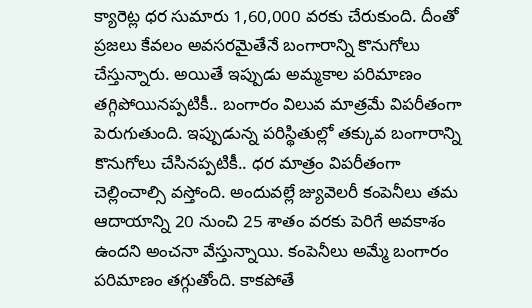క్యారెట్ల ధర సుమారు 1,60,000 వరకు చేరుకుంది. దీంతో ప్రజలు కేవలం అవసరమైతేనే బంగారాన్ని కొనుగోలు చేస్తున్నారు. అయితే ఇప్పుడు అమ్మకాల పరిమాణం తగ్గిపోయినప్పటికీ.. బంగారం విలువ మాత్రమే విపరీతంగా పెరుగుతుంది. ఇప్పుడున్న పరిస్థితుల్లో తక్కువ బంగారాన్ని కొనుగోలు చేసినప్పటికీ.. ధర మాత్రం విపరీతంగా చెల్లించాల్సి వస్తోంది. అందువల్లే జ్యువెలరీ కంపెనీలు తమ ఆదాయాన్ని 20 నుంచి 25 శాతం వరకు పెరిగే అవకాశం ఉందని అంచనా వేస్తున్నాయి. కంపెనీలు అమ్మే బంగారం పరిమాణం తగ్గుతోంది. కాకపోతే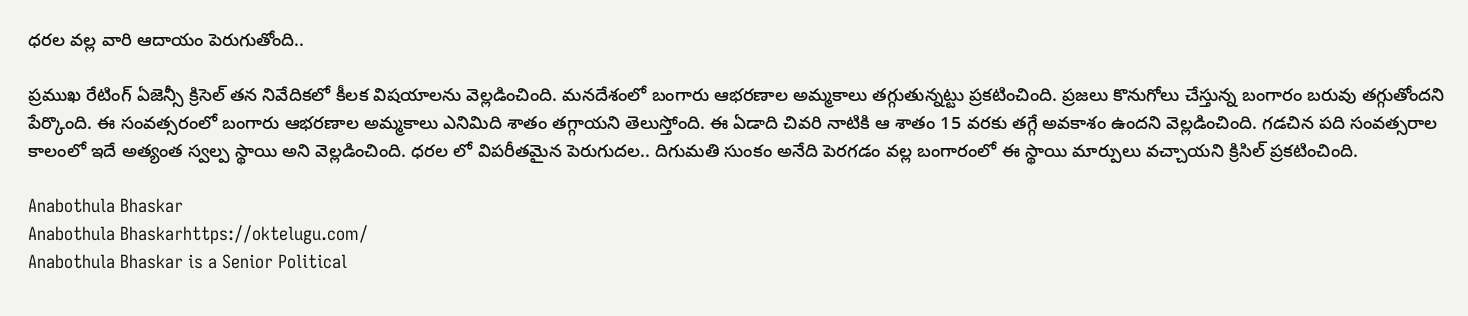ధరల వల్ల వారి ఆదాయం పెరుగుతోంది..

ప్రముఖ రేటింగ్ ఏజెన్సీ క్రిసెల్ తన నివేదికలో కీలక విషయాలను వెల్లడించింది. మనదేశంలో బంగారు ఆభరణాల అమ్మకాలు తగ్గుతున్నట్టు ప్రకటించింది. ప్రజలు కొనుగోలు చేస్తున్న బంగారం బరువు తగ్గుతోందని పేర్కొంది. ఈ సంవత్సరంలో బంగారు ఆభరణాల అమ్మకాలు ఎనిమిది శాతం తగ్గాయని తెలుస్తోంది. ఈ ఏడాది చివరి నాటికి ఆ శాతం 15 వరకు తగ్గే అవకాశం ఉందని వెల్లడించింది. గడచిన పది సంవత్సరాల కాలంలో ఇదే అత్యంత స్వల్ప స్థాయి అని వెల్లడించింది. ధరల లో విపరీతమైన పెరుగుదల.. దిగుమతి సుంకం అనేది పెరగడం వల్ల బంగారంలో ఈ స్థాయి మార్పులు వచ్చాయని క్రిసిల్ ప్రకటించింది.

Anabothula Bhaskar
Anabothula Bhaskarhttps://oktelugu.com/
Anabothula Bhaskar is a Senior Political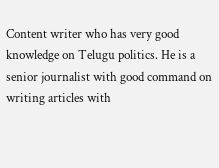Content writer who has very good knowledge on Telugu politics. He is a senior journalist with good command on writing articles with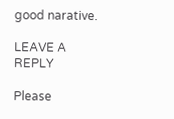good narative.

LEAVE A REPLY

Please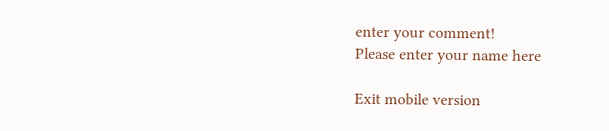enter your comment!
Please enter your name here

Exit mobile version